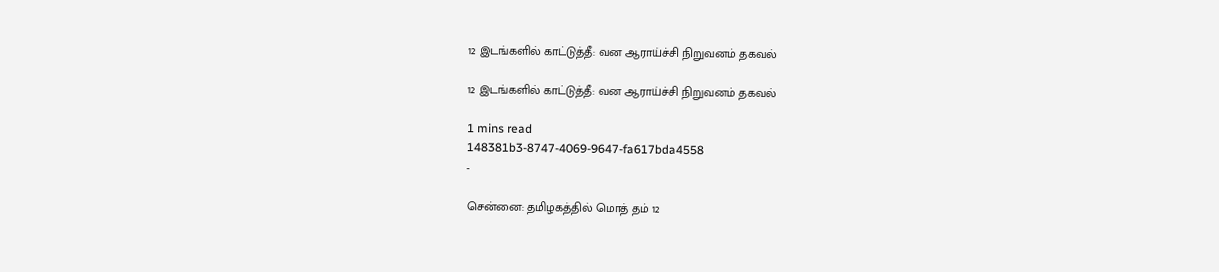12 இடங்களில் காட்டுத்தீ: வன ஆராய்ச்சி நிறுவனம் தகவல்

12 இடங்களில் காட்டுத்தீ: வன ஆராய்ச்சி நிறுவனம் தகவல்

1 mins read
148381b3-8747-4069-9647-fa617bda4558
-

சென்னை: தமிழகத்தில் மொத் தம் 12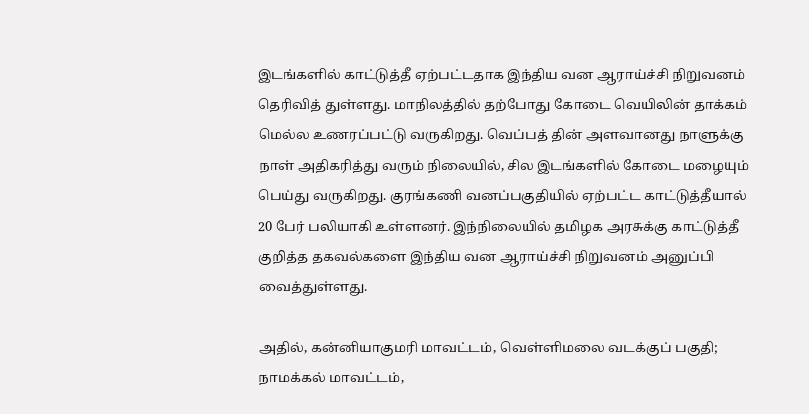இடங்களில் காட்டுத்தீ ஏற்பட்டதாக இந்திய வன ஆராய்ச்சி நிறுவனம் தெரிவித் துள்ளது. மாநிலத்தில் தற்போது கோடை வெயிலின் தாக்கம் மெல்ல உணரப்பட்டு வருகிறது. வெப்பத் தின் அளவானது நாளுக்கு நாள் அதிகரித்து வரும் நிலையில், சில இடங்களில் கோடை மழையும் பெய்து வருகிறது. குரங்கணி வனப்பகுதியில் ஏற்பட்ட காட்டுத்தீயால் 20 பேர் பலியாகி உள்ளனர். இந்நிலையில் தமிழக அரசுக்கு காட்டுத்தீ குறித்த தகவல்களை இந்திய வன ஆராய்ச்சி நிறுவனம் அனுப்பி வைத்துள்ளது.

அதில், கன்னியாகுமரி மாவட்டம், வெள்ளிமலை வடக்குப் பகுதி; நாமக்கல் மாவட்டம்,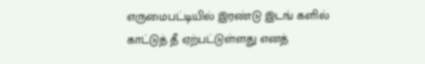எருமைபட்டியில் இரண்டு இடங் களில் காட்டுத் தீ ஏற்பட்டுள்ளது எனத்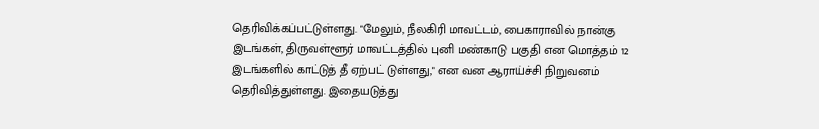தெரிவிக்கப்பட்டுள்ளது. "மேலும், நீலகிரி மாவட்டம், பைகாராவில் நான்கு இடங்கள், திருவள்ளூர் மாவட்டத்தில் புனி மண்காடு பகுதி என மொத்தம் 12 இடங்களில் காட்டுத் தீ ஏற்பட் டுள்ளது," என வன ஆராய்ச்சி நிறுவனம் தெரிவித்துள்ளது. இதையடுத்து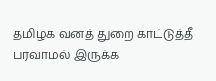தமிழக வனத் துறை காட்டுத்தீ பரவாமல் இருக்க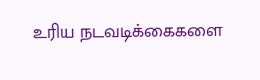உரிய நடவடிக்கைகளை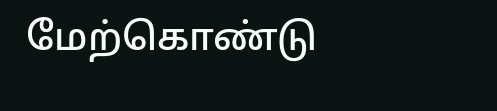மேற்கொண்டு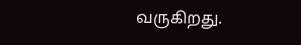வருகிறது.